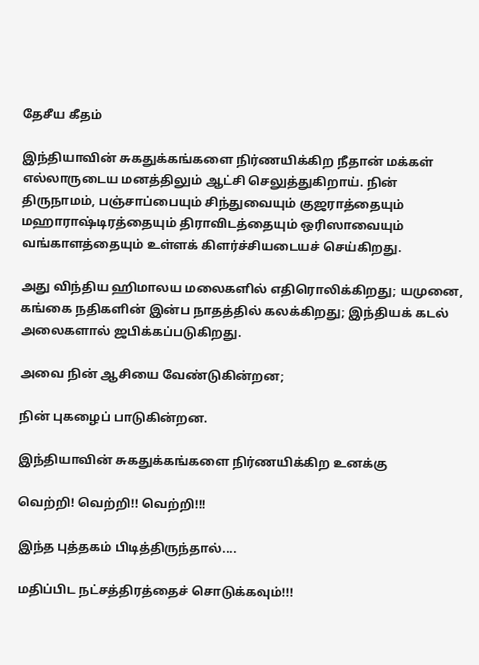தேசீய கீதம்

இந்தியாவின் சுகதுக்கங்களை நிர்ணயிக்கிற நீதான் மக்கள் எல்லாருடைய மனத்திலும் ஆட்சி செலுத்துகிறாய். நின் திருநாமம், பஞ்சாப்பையும் சிந்துவையும் குஜராத்தையும் மஹாராஷ்டிரத்தையும் திராவிடத்தையும் ஒரிஸாவையும் வங்காளத்தையும் உள்ளக் கிளர்ச்சியடையச் செய்கிறது.

அது விந்திய ஹிமாலய மலைகளில் எதிரொலிக்கிறது; யமுனை, கங்கை நதிகளின் இன்ப நாதத்தில் கலக்கிறது; இந்தியக் கடல் அலைகளால் ஜபிக்கப்படுகிறது.

அவை நின் ஆசியை வேண்டுகின்றன;

நின் புகழைப் பாடுகின்றன.

இந்தியாவின் சுகதுக்கங்களை நிர்ணயிக்கிற உனக்கு

வெற்றி! வெற்றி!! வெற்றி!!!

இந்த புத்தகம் பிடித்திருந்தால்....

மதிப்பிட நட்சத்திரத்தைச் சொடுக்கவும்!!!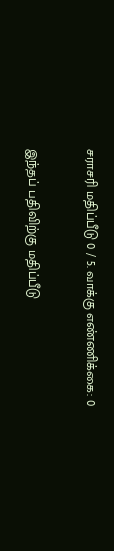சராசரி மதிப்பீடு 0 / 5. வாக்கு எண்ணிக்கை: 0

இந்தப் பதிவிற்கு மதிப்பீடு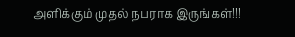அளிக்கும் முதல் நபராக இருங்கள்!!!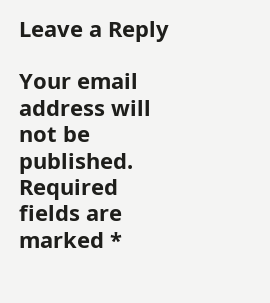Leave a Reply

Your email address will not be published. Required fields are marked *